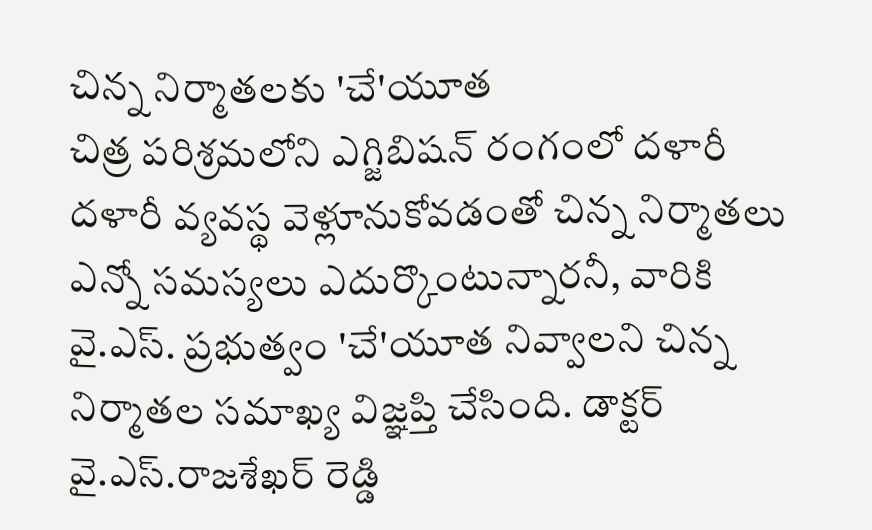చిన్న నిర్మాతలకు 'చే'యూత
చిత్ర పరిశ్రమలోని ఎగ్జిబిషన్ రంగంలో దళారీ దళారీ వ్యవస్థ వెళ్లూనుకోవడంతో చిన్న నిర్మాతలు ఎన్నో సమస్యలు ఎదుర్కొంటున్నారనీ, వారికి వై.ఎస్. ప్రభుత్వం 'చే'యూత నివ్వాలని చిన్న నిర్మాతల సమాఖ్య విజ్ఞప్తి చేసింది. డాక్టర్ వై.ఎస్.రాజశేఖర్ రెడ్డి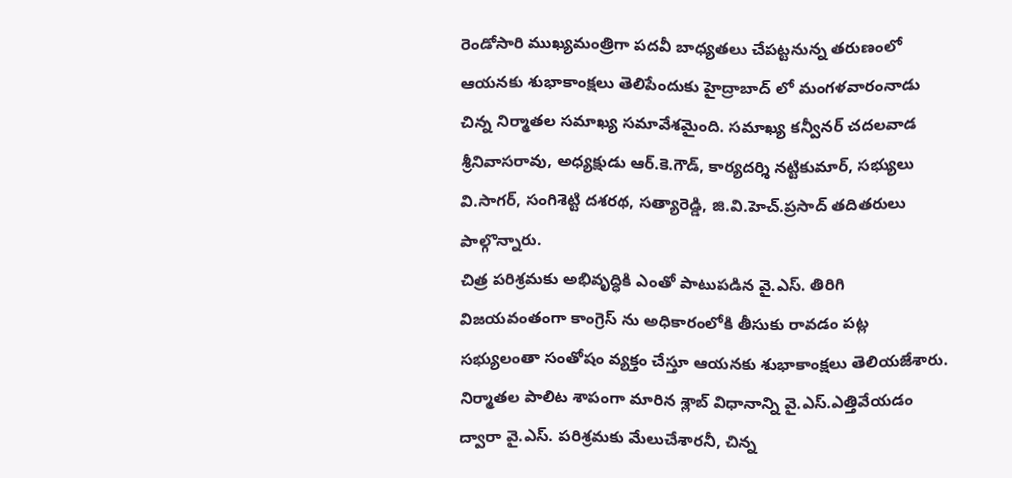రెండోసారి ముఖ్యమంత్రిగా పదవీ బాధ్యతలు చేపట్టనున్న తరుణంలో ఆయనకు శుభాకాంక్షలు తెలిపేందుకు హైద్రాబాద్ లో మంగళవారంనాడు చిన్న నిర్మాతల సమాఖ్య సమావేశమైంది. సమాఖ్య కన్వీనర్ చదలవాడ శ్రీనివాసరావు, అధ్యక్షుడు ఆర్.కె.గౌడ్, కార్యదర్శి నట్టికుమార్, సభ్యులు వి.సాగర్, సంగిశెట్టి దశరథ, సత్యారెడ్డి, జి.వి.హెచ్.ప్రసాద్ తదితరులు పాల్గొన్నారు.
చిత్ర పరిశ్రమకు అభివృద్ధికి ఎంతో పాటుపడిన వై.ఎస్. తిరిగి విజయవంతంగా కాంగ్రెస్ ను అధికారంలోకి తీసుకు రావడం పట్ల సభ్యులంతా సంతోషం వ్యక్తం చేస్తూ ఆయనకు శుభాకాంక్షలు తెలియజేశారు. నిర్మాతల పాలిట శాపంగా మారిన శ్లాబ్ విధానాన్ని వై.ఎస్.ఎత్తివేయడం ద్వారా వై.ఎస్. పరిశ్రమకు మేలుచేశారనీ, చిన్న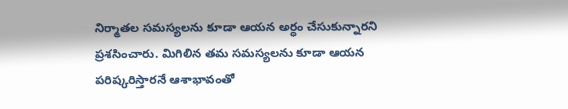నిర్మాతల సమస్యలను కూడా ఆయన అర్ధం చేసుకున్నారని ప్రశసించారు. మిగిలిన తమ సమస్యలను కూడా ఆయన పరిష్కరిస్తారనే ఆశాభావంతో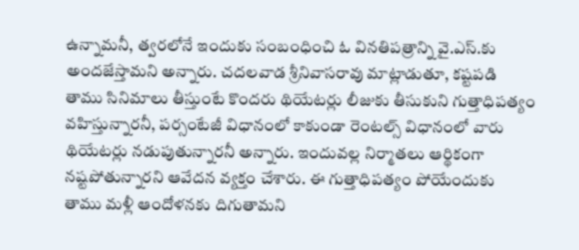ఉన్నామనీ, త్వరలోనే ఇందుకు సంబంధించి ఓ వినతిపత్రాన్ని వై.ఎస్.కు అందజేస్తామని అన్నారు. చదలవాడ శ్రీనివాసరావు మాట్లాడుతూ, కష్టపడి తాము సినిమాలు తీస్తుంటే కొందరు థియేటర్లు లీజుకు తీసుకుని గుత్తాధిపత్యం వహిస్తున్నారనీ, పర్సంటేజీ విధానంలో కాకుండా రెంటల్స్ విధానంలో వారు థియేటర్లు నడుపుతున్నారనీ అన్నారు. ఇందువల్ల నిర్మాతలు ఆర్థికంగా నష్టపోతున్నారని ఆవేదన వ్యక్తం చేశారు. ఈ గుత్తాధిపత్యం పోయేందుకు తాము మళ్లీ ఆందోళనకు దిగుతామని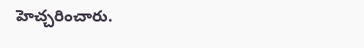హెచ్చరించారు.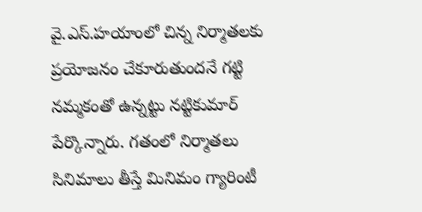వై.ఎస్.హయాంలో చిన్న నిర్మాతలకు ప్రయోజనం చేకూరుతుందనే గట్టి నమ్మకంతో ఉన్నట్టు నట్టికుమార్ పేర్కొన్నారు. గతంలో నిర్మాతలు సినిమాలు తీస్తే మినిమం గ్యారింటీ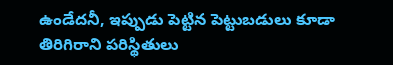ఉండేదనీ, ఇప్పుడు పెట్టిన పెట్టుబడులు కూడా తిరిగిరాని పరిస్థితులు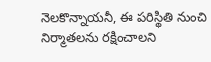నెలకొన్నాయనీ, ఈ పరిస్థితి నుంచి నిర్మాతలను రక్షించాలని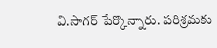వి.సాగర్ పేర్కొన్నారు. పరిశ్రమకు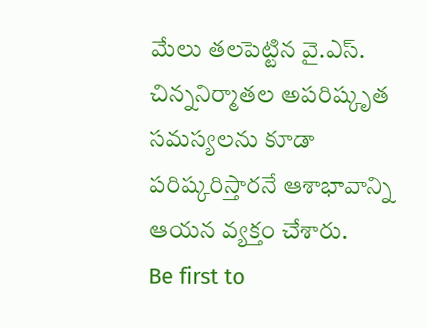మేలు తలపెట్టిన వై.ఎస్. చిన్ననిర్మాతల అపరిష్కృత సమస్యలను కూడా పరిష్కరిస్తారనే ఆశాభావాన్ని ఆయన వ్యక్తం చేశారు.
Be first to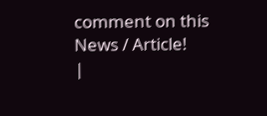comment on this News / Article!
|